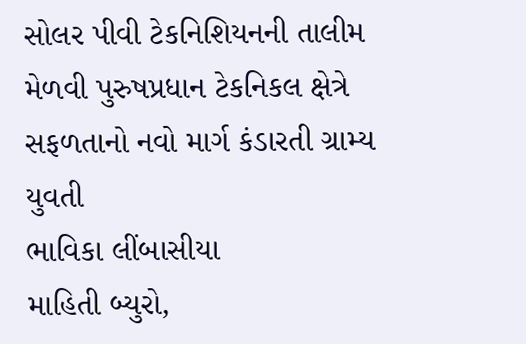સોલર પીવી ટેકનિશિયનની તાલીમ મેળવી પુરુષપ્રધાન ટેકનિકલ ક્ષેત્રે સફળતાનો નવો માર્ગ કંડારતી ગ્રામ્ય યુવતી
ભાવિકા લીંબાસીયા
માહિતી બ્યુરો,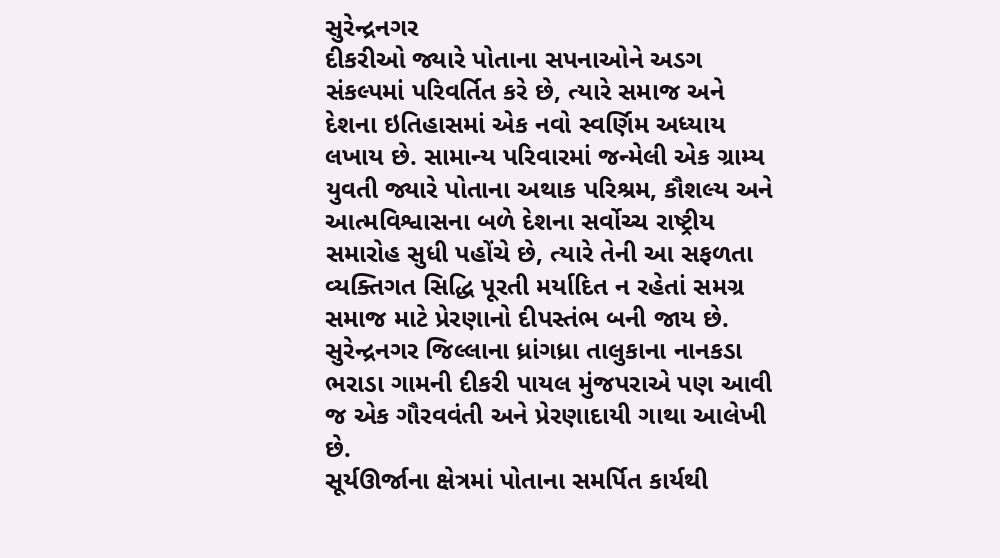સુરેન્દ્રનગર
દીકરીઓ જ્યારે પોતાના સપનાઓને અડગ સંકલ્પમાં પરિવર્તિત કરે છે, ત્યારે સમાજ અને દેશના ઇતિહાસમાં એક નવો સ્વર્ણિમ અધ્યાય લખાય છે. સામાન્ય પરિવારમાં જન્મેલી એક ગ્રામ્ય યુવતી જ્યારે પોતાના અથાક પરિશ્રમ, કૌશલ્ય અને આત્મવિશ્વાસના બળે દેશના સર્વોચ્ચ રાષ્ટ્રીય સમારોહ સુધી પહોંચે છે, ત્યારે તેની આ સફળતા વ્યક્તિગત સિદ્ધિ પૂરતી મર્યાદિત ન રહેતાં સમગ્ર સમાજ માટે પ્રેરણાનો દીપસ્તંભ બની જાય છે. સુરેન્દ્રનગર જિલ્લાના ધ્રાંગધ્રા તાલુકાના નાનકડા ભરાડા ગામની દીકરી પાયલ મુંજપરાએ પણ આવી જ એક ગૌરવવંતી અને પ્રેરણાદાયી ગાથા આલેખી છે.
સૂર્યઊર્જાના ક્ષેત્રમાં પોતાના સમર્પિત કાર્યથી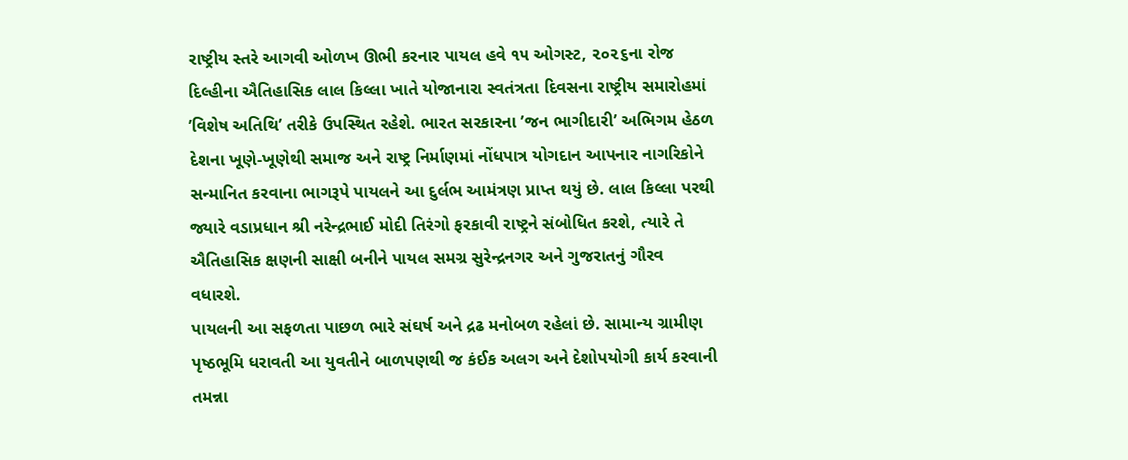રાષ્ટ્રીય સ્તરે આગવી ઓળખ ઊભી કરનાર પાયલ હવે ૧૫ ઓગસ્ટ, ૨૦૨૬ના રોજ દિલ્હીના ઐતિહાસિક લાલ કિલ્લા ખાતે યોજાનારા સ્વતંત્રતા દિવસના રાષ્ટ્રીય સમારોહમાં ’વિશેષ અતિથિ’ તરીકે ઉપસ્થિત રહેશે. ભારત સરકારના ’જન ભાગીદારી’ અભિગમ હેઠળ દેશના ખૂણે-ખૂણેથી સમાજ અને રાષ્ટ્ર નિર્માણમાં નોંધપાત્ર યોગદાન આપનાર નાગરિકોને સન્માનિત કરવાના ભાગરૂપે પાયલને આ દુર્લભ આમંત્રણ પ્રાપ્ત થયું છે. લાલ કિલ્લા પરથી જ્યારે વડાપ્રધાન શ્રી નરેન્દ્રભાઈ મોદી તિરંગો ફરકાવી રાષ્ટ્રને સંબોધિત કરશે, ત્યારે તે ઐતિહાસિક ક્ષણની સાક્ષી બનીને પાયલ સમગ્ર સુરેન્દ્રનગર અને ગુજરાતનું ગૌરવ વધારશે.
પાયલની આ સફળતા પાછળ ભારે સંઘર્ષ અને દ્રઢ મનોબળ રહેલાં છે. સામાન્ય ગ્રામીણ પૃષ્ઠભૂમિ ધરાવતી આ યુવતીને બાળપણથી જ કંઈક અલગ અને દેશોપયોગી કાર્ય કરવાની તમન્ના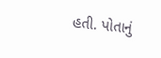હતી. પોતાનું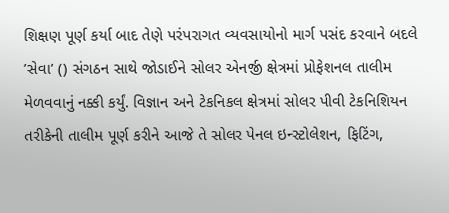શિક્ષણ પૂર્ણ કર્યા બાદ તેણે પરંપરાગત વ્યવસાયોનો માર્ગ પસંદ કરવાને બદલે ’સેવા’ () સંગઠન સાથે જોડાઈને સોલર એનર્જી ક્ષેત્રમાં પ્રોફેશનલ તાલીમ મેળવવાનું નક્કી કર્યું. વિજ્ઞાન અને ટેકનિકલ ક્ષેત્રમાં સોલર પીવી ટેકનિશિયન તરીકેની તાલીમ પૂર્ણ કરીને આજે તે સોલર પેનલ ઇન્સ્ટોલેશન, ફિટિંગ,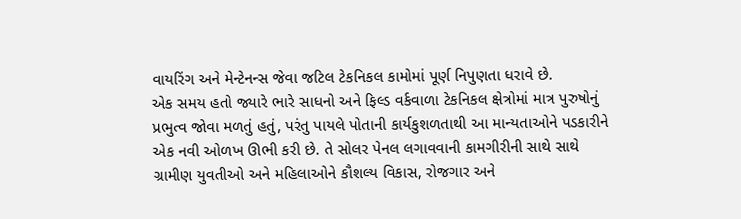વાયરિંગ અને મેન્ટેનન્સ જેવા જટિલ ટેકનિકલ કામોમાં પૂર્ણ નિપુણતા ધરાવે છે.
એક સમય હતો જ્યારે ભારે સાધનો અને ફિલ્ડ વર્કવાળા ટેકનિકલ ક્ષેત્રોમાં માત્ર પુરુષોનું પ્રભુત્વ જોવા મળતું હતું, પરંતુ પાયલે પોતાની કાર્યકુશળતાથી આ માન્યતાઓને પડકારીને એક નવી ઓળખ ઊભી કરી છે. તે સોલર પેનલ લગાવવાની કામગીરીની સાથે સાથે ગ્રામીણ યુવતીઓ અને મહિલાઓને કૌશલ્ય વિકાસ, રોજગાર અને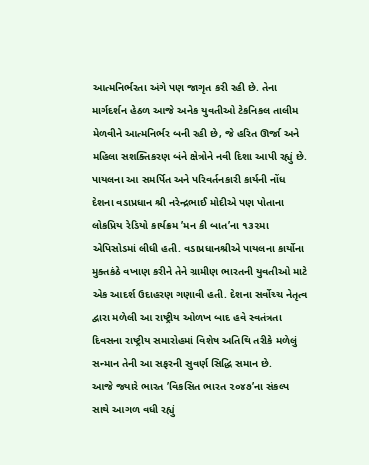આત્મનિર્ભરતા અંગે પણ જાગૃત કરી રહી છે. તેના માર્ગદર્શન હેઠળ આજે અનેક યુવતીઓ ટેકનિકલ તાલીમ મેળવીને આત્મનિર્ભર બની રહી છે, જે હરિત ઊર્જા અને મહિલા સશક્તિકરણ બંને ક્ષેત્રોને નવી દિશા આપી રહ્યું છે.
પાયલના આ સમર્પિત અને પરિવર્તનકારી કાર્યની નોંધ દેશના વડાપ્રધાન શ્રી નરેન્દ્રભાઈ મોદીએ પણ પોતાના લોકપ્રિય રેડિયો કાર્યક્રમ ’મન કી બાત’ના ૧૩૨મા એપિસોડમાં લીધી હતી. વડાપ્રધાનશ્રીએ પાયલના કાર્યોના મુક્તકંઠે વખાણ કરીને તેને ગ્રામીણ ભારતની યુવતીઓ માટે એક આદર્શ ઉદાહરણ ગણાવી હતી. દેશના સર્વોચ્ચ નેતૃત્વ દ્વારા મળેલી આ રાષ્ટ્રીય ઓળખ બાદ હવે સ્વતંત્રતા દિવસના રાષ્ટ્રીય સમારોહમાં વિશેષ અતિથિ તરીકે મળેલું સન્માન તેની આ સફરની સુવર્ણ સિદ્ધિ સમાન છે.
આજે જ્યારે ભારત ’વિકસિત ભારત ૨૦૪૭’ના સંકલ્પ સાથે આગળ વધી રહ્યું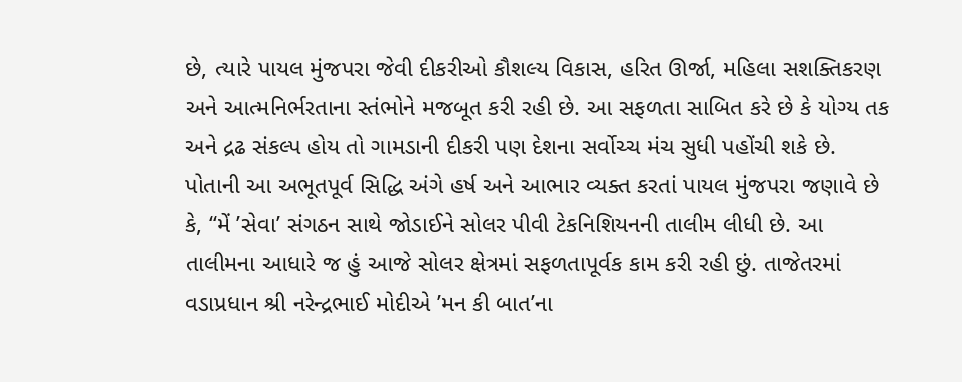છે, ત્યારે પાયલ મુંજપરા જેવી દીકરીઓ કૌશલ્ય વિકાસ, હરિત ઊર્જા, મહિલા સશક્તિકરણ અને આત્મનિર્ભરતાના સ્તંભોને મજબૂત કરી રહી છે. આ સફળતા સાબિત કરે છે કે યોગ્ય તક અને દ્રઢ સંકલ્પ હોય તો ગામડાની દીકરી પણ દેશના સર્વોચ્ચ મંચ સુધી પહોંચી શકે છે.
પોતાની આ અભૂતપૂર્વ સિદ્ધિ અંગે હર્ષ અને આભાર વ્યક્ત કરતાં પાયલ મુંજપરા જણાવે છે કે, ‘‘મેં ’સેવા’ સંગઠન સાથે જોડાઈને સોલર પીવી ટેકનિશિયનની તાલીમ લીધી છે. આ તાલીમના આધારે જ હું આજે સોલર ક્ષેત્રમાં સફળતાપૂર્વક કામ કરી રહી છું. તાજેતરમાં વડાપ્રધાન શ્રી નરેન્દ્રભાઈ મોદીએ ’મન કી બાત’ના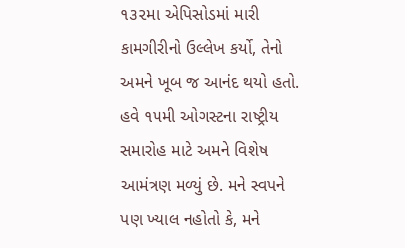૧૩૨મા એપિસોડમાં મારી કામગીરીનો ઉલ્લેખ કર્યો, તેનો અમને ખૂબ જ આનંદ થયો હતો. હવે ૧૫મી ઓગસ્ટના રાષ્ટ્રીય સમારોહ માટે અમને વિશેષ આમંત્રણ મળ્યું છે. મને સ્વપને પણ ખ્યાલ નહોતો કે, મને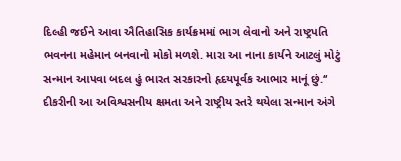દિલ્હી જઈને આવા ઐતિહાસિક કાર્યક્રમમાં ભાગ લેવાનો અને રાષ્ટ્રપતિ ભવનના મહેમાન બનવાનો મોકો મળશે. મારા આ નાના કાર્યને આટલું મોટું સન્માન આપવા બદલ હું ભારત સરકારનો હૃદયપૂર્વક આભાર માનૂં છું.‘‘
દીકરીની આ અવિશ્વસનીય ક્ષમતા અને રાષ્ટ્રીય સ્તરે થયેલા સન્માન અંગે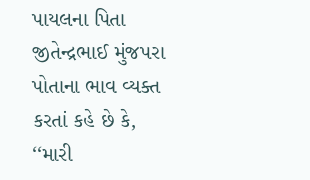પાયલના પિતા જીતેન્દ્રભાઈ મુંજપરા પોતાના ભાવ વ્યક્ત કરતાં કહે છે કે, ‘‘મારી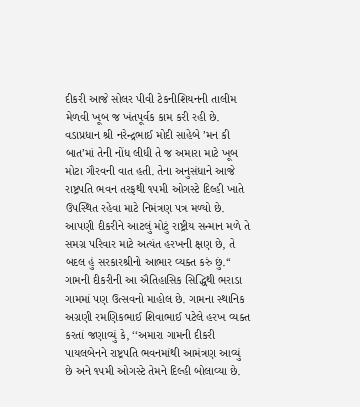દીકરી આજે સોલર પીવી ટેકનીશિયનની તાલીમ મેળવી ખૂબ જ ખંતપૂર્વક કામ કરી રહી છે. વડાપ્રધાન શ્રી નરેન્દ્રભાઈ મોદી સાહેબે ’મન કી બાત’માં તેની નોંધ લીધી તે જ અમારા માટે ખૂબ મોટા ગૌરવની વાત હતી. તેના અનુસંધાને આજે રાષ્ટ્રપતિ ભવન તરફથી ૧૫મી ઓગસ્ટે દિલ્હી ખાતે ઉપસ્થિત રહેવા માટે નિમંત્રણ પત્ર મળ્યો છે. આપણી દીકરીને આટલું મોટું રાષ્ટ્રીય સન્માન મળે તે સમગ્ર પરિવાર માટે અત્યંત હરખની ક્ષણ છે, તે બદલ હું સરકારશ્રીનો આભાર વ્યક્ત કરું છું.‘‘
ગામની દીકરીની આ ઐતિહાસિક સિદ્ધિથી ભરાડા ગામમાં પણ ઉત્સવનો માહોલ છે. ગામના સ્થાનિક અગ્રણી રમણિકભાઈ શિવાભાઈ પટેલે હરખ વ્યક્ત કરતાં જણાવ્યું કે, ‘‘અમારા ગામની દીકરી પાયલબેનને રાષ્ટ્રપતિ ભવનમાંથી આમંત્રણ આવ્યું છે અને ૧૫મી ઓગસ્ટે તેમને દિલ્હી બોલાવ્યા છે.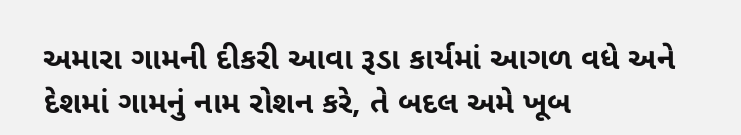અમારા ગામની દીકરી આવા રૂડા કાર્યમાં આગળ વધે અને દેશમાં ગામનું નામ રોશન કરે, તે બદલ અમે ખૂબ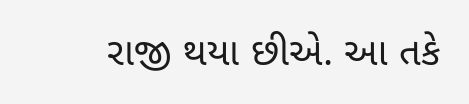રાજી થયા છીએ. આ તકે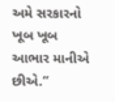અમે સરકારનો ખૂબ ખૂબ આભાર માનીએ છીએ.‘‘